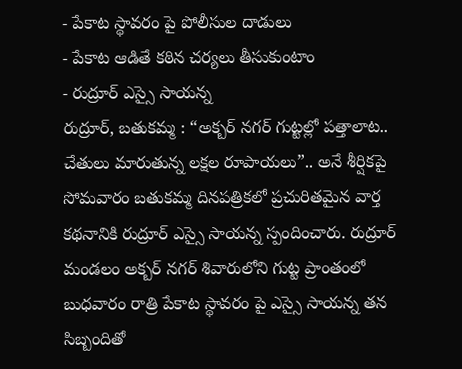- పేకాట స్థావరం పై పోలీసుల దాడులు
- పేకాట ఆడితే కఠిన చర్యలు తీసుకుంటాం
- రుద్రూర్ ఎస్సై సాయన్న
రుద్రూర్, బతుకమ్మ : “అక్బర్ నగర్ గుట్టల్లో పత్తాలాట.. చేతులు మారుతున్న లక్షల రూపాయలు”.. అనే శీర్షికపై సోమవారం బతుకమ్మ దినపత్రికలో ప్రచురితమైన వార్త కథనానికి రుద్రూర్ ఎస్సై సాయన్న స్పందించారు. రుద్రూర్ మండలం అక్బర్ నగర్ శివారులోని గుట్ట ప్రాంతంలో బుధవారం రాత్రి పేకాట స్థావరం పై ఎస్సై సాయన్న తన సిబ్బందితో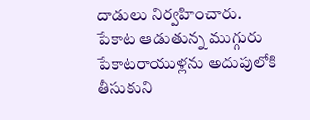దాడులు నిర్వహించారు. పేకాట ఆడుతున్న ముగ్గురు పేకాటరాయుళ్లను అదుపులోకి తీసుకుని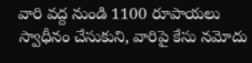వారి వద్ద నుండి 1100 రూపాయలు స్వాధీనం చేసుకుని, వారిపై కేసు నమోదు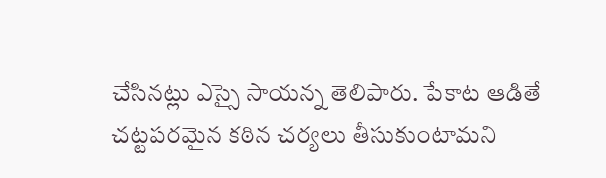చేసినట్లు ఎస్సై సాయన్న తెలిపారు. పేకాట ఆడితే చట్టపరమైన కఠిన చర్యలు తీసుకుంటామని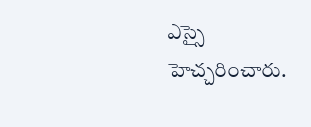ఎస్సై హెచ్చరించారు.